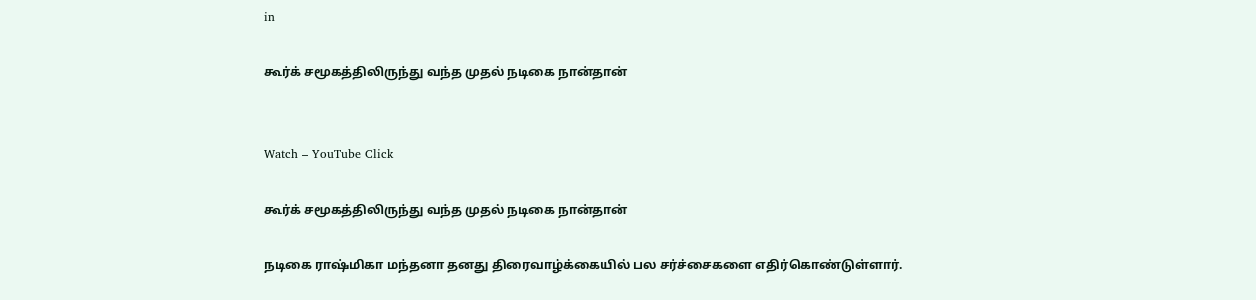in

கூர்க் சமூகத்திலிருந்து வந்த முதல் நடிகை நான்தான்


Watch – YouTube Click

கூர்க் சமூகத்திலிருந்து வந்த முதல் நடிகை நான்தான்

நடிகை ராஷ்மிகா மந்தனா தனது திரைவாழ்க்கையில் பல சர்ச்சைகளை எதிர்கொண்டுள்ளார்.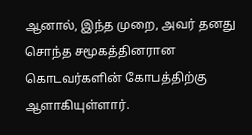ஆனால், இந்த முறை, அவர் தனது சொந்த சமூகத்தினரான கொடவர்களின் கோபத்திற்கு ஆளாகியுள்ளார்.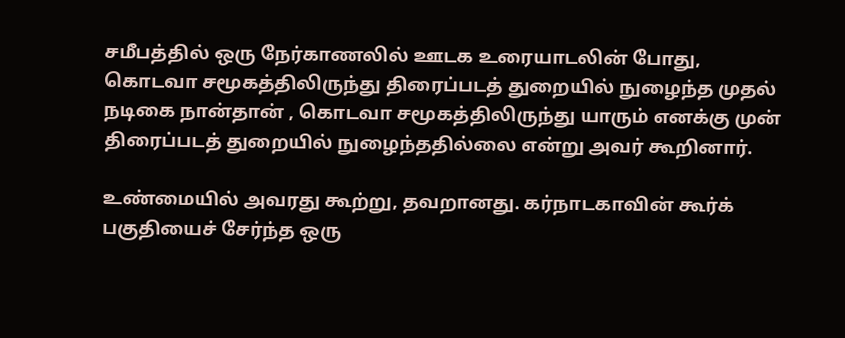சமீபத்தில் ஒரு நேர்காணலில் ஊடக உரையாடலின் போது, கொடவா சமூகத்திலிருந்து திரைப்படத் துறையில் நுழைந்த முதல் நடிகை நான்தான் , கொடவா சமூகத்திலிருந்து யாரும் எனக்கு முன் திரைப்படத் துறையில் நுழைந்ததில்லை என்று அவர் கூறினார்.

உண்மையில் அவரது கூற்று, தவறானது. கர்நாடகாவின் கூர்க் பகுதியைச் சேர்ந்த ஒரு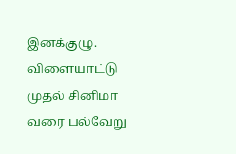இனக்குழு. விளையாட்டு முதல் சினிமா வரை பல்வேறு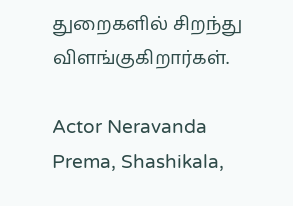துறைகளில் சிறந்து விளங்குகிறார்கள்.

Actor Neravanda Prema, Shashikala,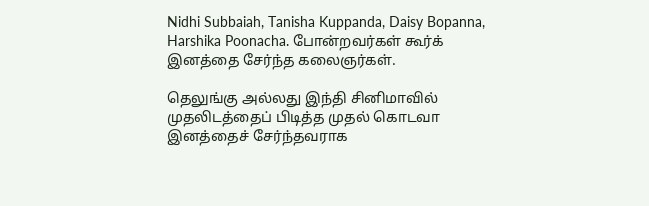Nidhi Subbaiah, Tanisha Kuppanda, Daisy Bopanna, Harshika Poonacha. போன்றவர்கள் கூர்க் இனத்தை சேர்ந்த கலைஞர்கள்.

தெலுங்கு அல்லது இந்தி சினிமாவில் முதலிடத்தைப் பிடித்த முதல் கொடவா இனத்தைச் சேர்ந்தவராக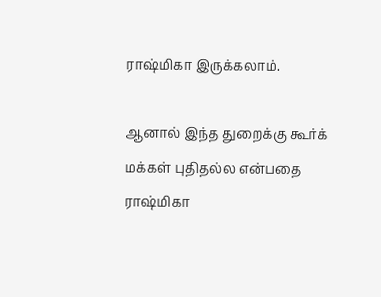ராஷ்மிகா இருக்கலாம்.

ஆனால் இந்த துறைக்கு கூர்க் மக்கள் புதிதல்ல என்பதை ராஷ்மிகா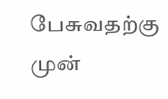பேசுவதற்கு முன்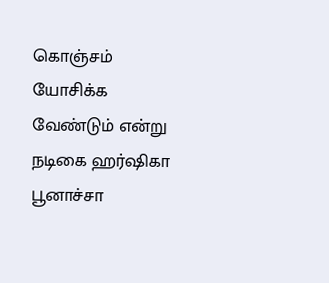கொஞ்சம் யோசிக்க வேண்டும் என்று நடிகை ஹர்ஷிகா பூனாச்சா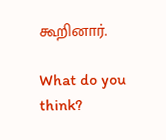கூறினார்.

What do you think?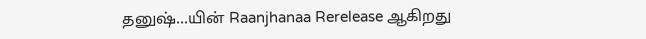தனுஷ்…யின் Raanjhanaa Rerelease ஆகிறது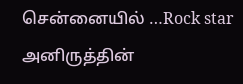சென்னையில் …Rock star அனிருத்தின்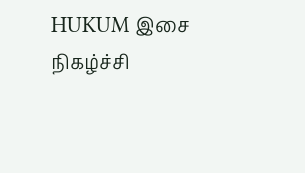HUKUM இசை நிகழ்ச்சி